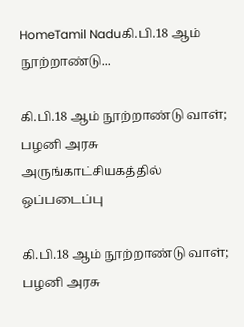HomeTamil Naduகி.பி.18 ஆம் நூற்றாண்டு...

கி.பி.18 ஆம் நூற்றாண்டு வாள்; பழனி அரசு அருங்காட்சியகத்தில் ஒப்படைப்பு

கி.பி.18 ஆம் நூற்றாண்டு வாள்; பழனி அரசு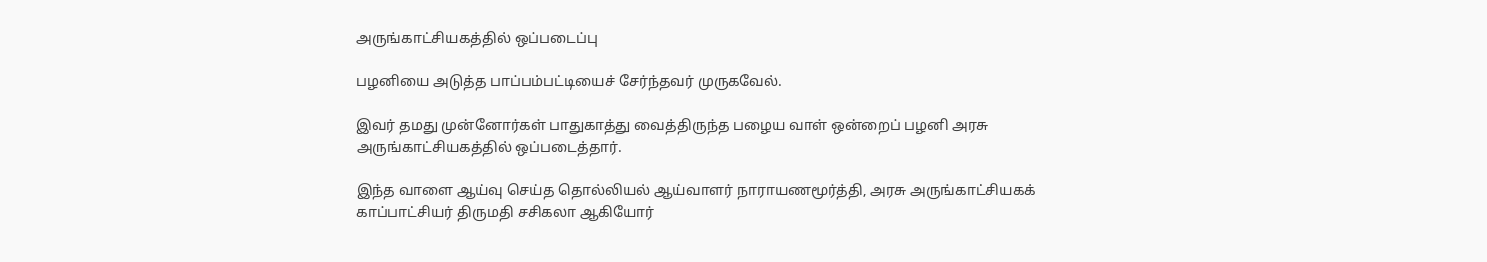அருங்காட்சியகத்தில் ஒப்படைப்பு

பழனியை அடுத்த பாப்பம்பட்டியைச் சேர்ந்தவர் முருகவேல்.

இவர் தமது முன்னோர்கள் பாதுகாத்து வைத்திருந்த பழைய வாள் ஒன்றைப் பழனி அரசு அருங்காட்சியகத்தில் ஒப்படைத்தார்.

இந்த வாளை ஆய்வு செய்த தொல்லியல் ஆய்வாளர் நாராயணமூர்த்தி, அரசு அருங்காட்சியகக் காப்பாட்சியர் திருமதி சசிகலா ஆகியோர்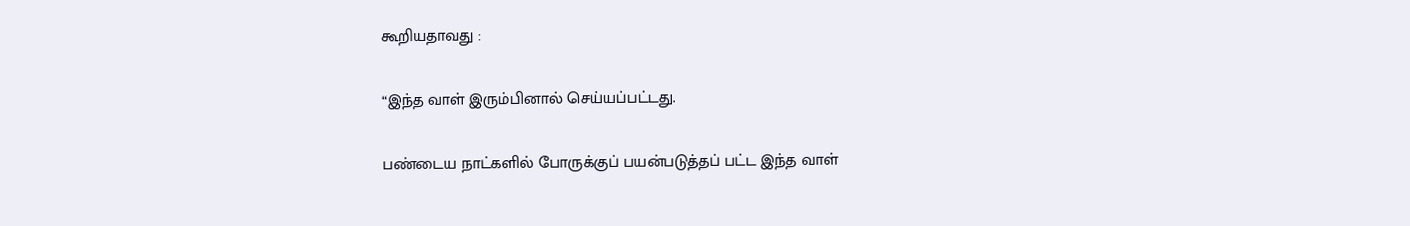கூறியதாவது :

“இந்த வாள் இரும்பினால் செய்யப்பட்டது.

பண்டைய நாட்களில் போருக்குப் பயன்படுத்தப் பட்ட இந்த வாள்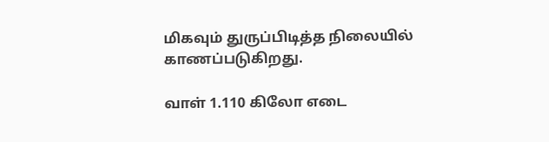மிகவும் துருப்பிடித்த நிலையில் காணப்படுகிறது.

வாள் 1.110 கிலோ எடை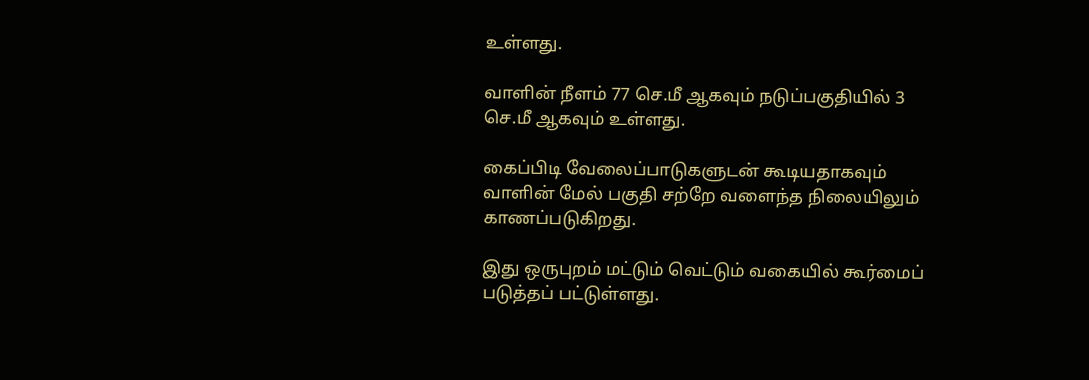உள்ளது.

வாளின் நீளம் 77 செ.மீ ஆகவும் நடுப்பகுதியில் 3 செ.மீ ஆகவும் உள்ளது.

கைப்பிடி வேலைப்பாடுகளுடன் கூடியதாகவும் வாளின் மேல் பகுதி சற்றே வளைந்த நிலையிலும் காணப்படுகிறது.

இது ஒருபுறம் மட்டும் வெட்டும் வகையில் கூர்மைப் படுத்தப் பட்டுள்ளது.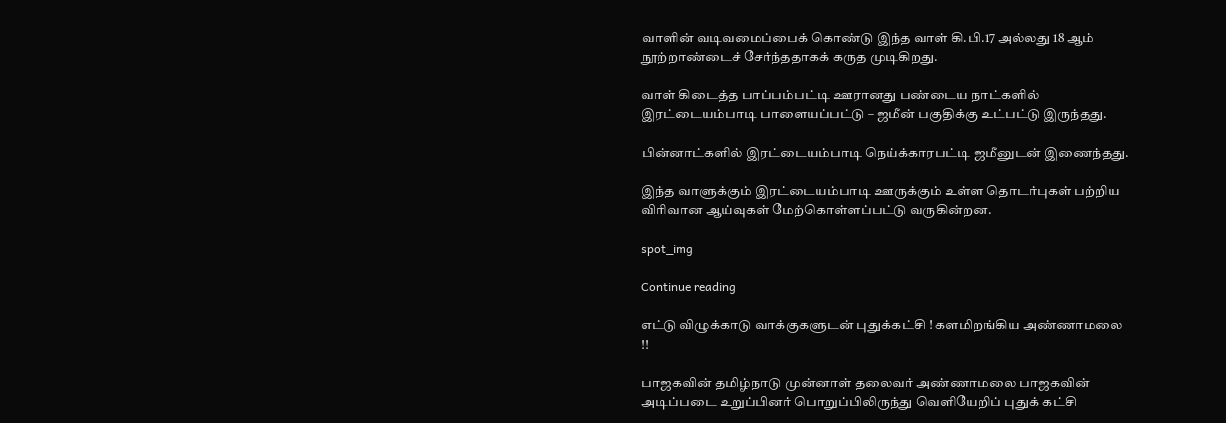வாளின் வடிவமைப்பைக் கொண்டு இந்த வாள் கி.பி.17 அல்லது 18 ஆம் நூற்றாண்டைச் சேர்ந்ததாகக் கருத முடிகிறது.

வாள் கிடைத்த பாப்பம்பட்டி ஊரானது பண்டைய நாட்களில் இரட்டையம்பாடி பாளையப்பட்டு – ஜமீன் பகுதிக்கு உட்பட்டு இருந்தது.

பின்னாட்களில் இரட்டையம்பாடி நெய்க்காரபட்டி ஜமீனுடன் இணைந்தது.

இந்த வாளுக்கும் இரட்டையம்பாடி ஊருக்கும் உள்ள தொடர்புகள் பற்றிய விரிவான ஆய்வுகள் மேற்கொள்ளப்பட்டு வருகின்றன.

spot_img

Continue reading

எட்டு விழுக்காடு வாக்குகளுடன் புதுக்கட்சி ! களமிறங்கிய அண்ணாமலை !!

பாஜகவின் தமிழ்நாடு முன்னாள் தலைவர் அண்ணாமலை பாஜகவின் அடிப்படை உறுப்பினர் பொறுப்பிலிருந்து வெளியேறிப் புதுக் கட்சி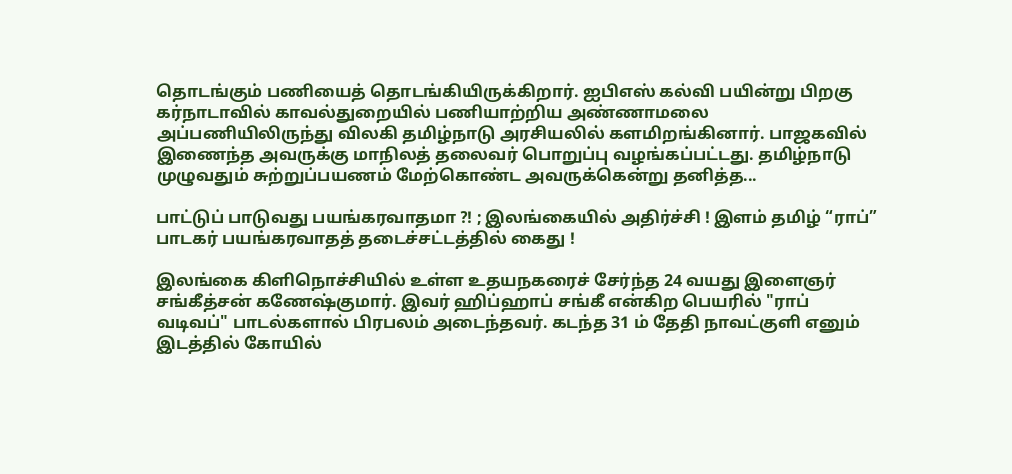தொடங்கும் பணியைத் தொடங்கியிருக்கிறார். ஐபிஎஸ் கல்வி பயின்று பிறகு கர்நாடாவில் காவல்துறையில் பணியாற்றிய அண்ணாமலை அப்பணியிலிருந்து விலகி தமிழ்நாடு அரசியலில் களமிறங்கினார். பாஜகவில் இணைந்த அவருக்கு மாநிலத் தலைவர் பொறுப்பு வழங்கப்பட்டது. தமிழ்நாடு முழுவதும் சுற்றுப்பயணம் மேற்கொண்ட அவருக்கென்று தனித்த...

பாட்டுப் பாடுவது பயங்கரவாதமா ?! ; இலங்கையில் அதிர்ச்சி ! இளம் தமிழ் “ராப்” பாடகர் பயங்கரவாதத் தடைச்சட்டத்தில் கைது !

இலங்கை கிளிநொச்சியில் உள்ள உதயநகரைச் சேர்ந்த 24 வயது இளைஞர் சங்கீத்சன் கணேஷ்குமார். இவர் ஹிப்ஹாப் சங்கீ என்கிற பெயரில் "ராப் வடிவப்" பாடல்களால் பிரபலம் அடைந்தவர். கடந்த 31 ம் தேதி நாவட்குளி எனும் இடத்தில் கோயில்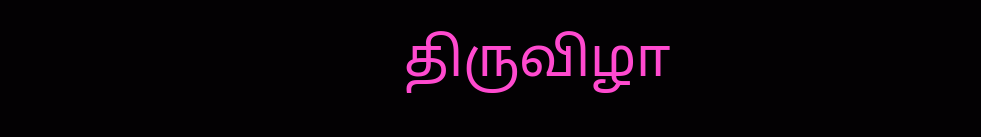திருவிழா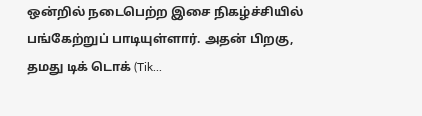ஒன்றில் நடைபெற்ற இசை நிகழ்ச்சியில் பங்கேற்றுப் பாடியுள்ளார். அதன் பிறகு, தமது டிக் டொக் (Tik...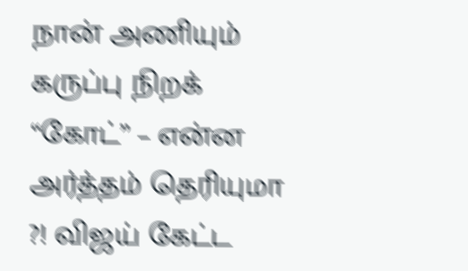நான் அணியும் கருப்பு நிறக் “கோட்” – என்ன அர்த்தம் தெரியுமா ?! விஜய் கேட்ட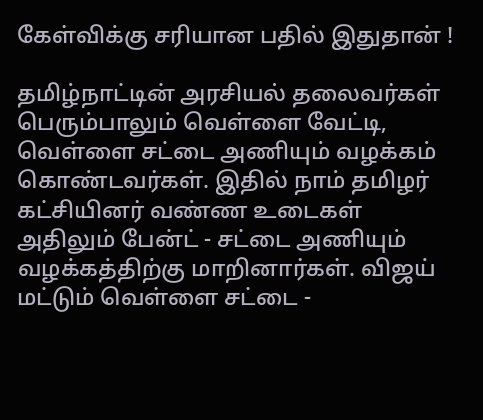கேள்விக்கு சரியான பதில் இதுதான் !

தமிழ்நாட்டின் அரசியல் தலைவர்கள் பெரும்பாலும் வெள்ளை வேட்டி, வெள்ளை சட்டை அணியும் வழக்கம் கொண்டவர்கள். இதில் நாம் தமிழர் கட்சியினர் வண்ண உடைகள் அதிலும் பேன்ட் - சட்டை அணியும் வழக்கத்திற்கு மாறினார்கள். விஜய் மட்டும் வெள்ளை சட்டை -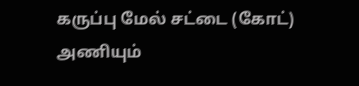கருப்பு மேல் சட்டை (கோட்) அணியும்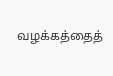வழக்கத்தைத்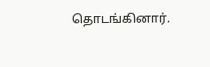தொடங்கினார்.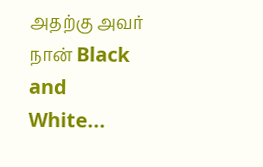அதற்கு அவர் நான் Black and White...